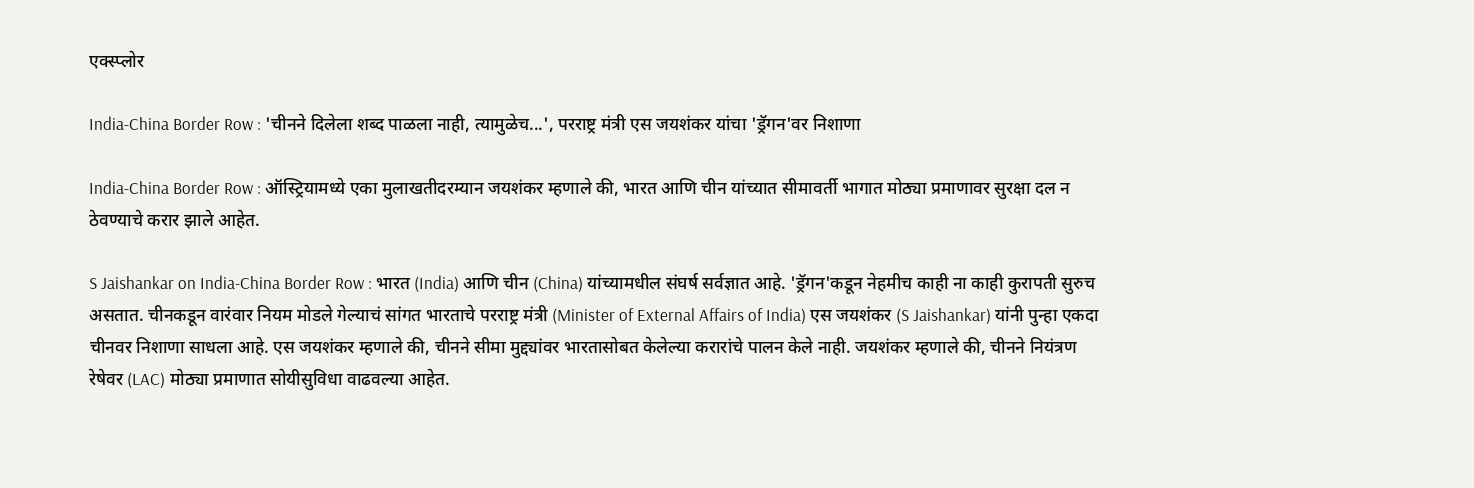एक्स्प्लोर

India-China Border Row : 'चीनने दिलेला शब्द पाळला नाही, त्यामुळेच...', परराष्ट्र मंत्री एस जयशंकर यांचा 'ड्रॅगन'वर निशाणा

India-China Border Row : ऑस्ट्रियामध्ये एका मुलाखतीदरम्यान जयशंकर म्हणाले की, भारत आणि चीन यांच्यात सीमावर्ती भागात मोठ्या प्रमाणावर सुरक्षा दल न ठेवण्याचे करार झाले आहेत.

S Jaishankar on India-China Border Row : भारत (India) आणि चीन (China) यांच्यामधील संघर्ष सर्वज्ञात आहे. 'ड्रॅगन'कडून नेहमीच काही ना काही कुरापती सुरुच असतात. चीनकडून वारंवार नियम मोडले गेल्याचं सांगत भारताचे परराष्ट्र मंत्री (Minister of External Affairs of India) एस जयशंकर (S Jaishankar) यांनी पुन्हा एकदा चीनवर निशाणा साधला आहे. एस जयशंकर म्हणाले की, चीनने सीमा मुद्द्यांवर भारतासोबत केलेल्या करारांचे पालन केले नाही. जयशंकर म्हणाले की, चीनने नियंत्रण रेषेवर (LAC) मोठ्या प्रमाणात सोयीसुविधा वाढवल्या आहेत.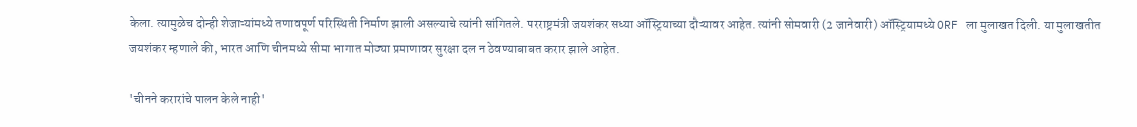केला. त्यामुळेच दोन्ही शेजाऱ्यांमध्ये तणावपूर्ण परिस्थिती निर्माण झाली असल्याचे त्यांनी सांगितले. परराष्ट्रमंत्री जयशंकर सध्या ऑस्ट्रियाच्या दौऱ्यावर आहेत. त्यांनी सोमवारी (2 जानेवारी) ऑस्ट्रियामध्ये ORF ला मुलाखत दिली. या मुलाखतीत जयशंकर म्हणाले की, भारत आणि चीनमध्ये सीमा भागात मोठ्या प्रमाणावर सुरक्षा दल न ठेवण्याबाबत करार झाले आहेत.

'चीनने करारांचे पालन केले नाही'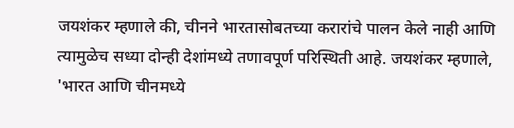जयशंकर म्हणाले की, चीनने भारतासोबतच्या करारांचे पालन केले नाही आणि त्यामुळेच सध्या दोन्ही देशांमध्ये तणावपूर्ण परिस्थिती आहे. जयशंकर म्हणाले, 'भारत आणि चीनमध्ये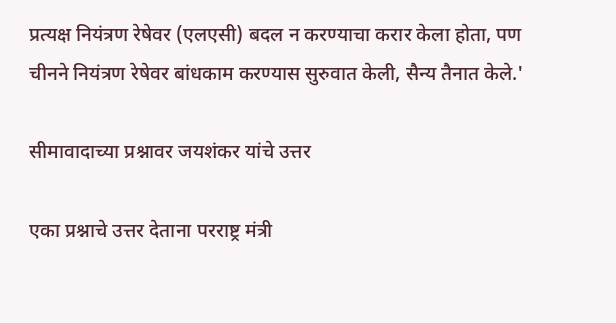प्रत्यक्ष नियंत्रण रेषेवर (एलएसी) बदल न करण्याचा करार केला होता, पण चीनने नियंत्रण रेषेवर बांधकाम करण्यास सुरुवात केली, सैन्य तैनात केले.'

सीमावादाच्या प्रश्नावर जयशंकर यांचे उत्तर

एका प्रश्नाचे उत्तर देताना परराष्ट्र मंत्री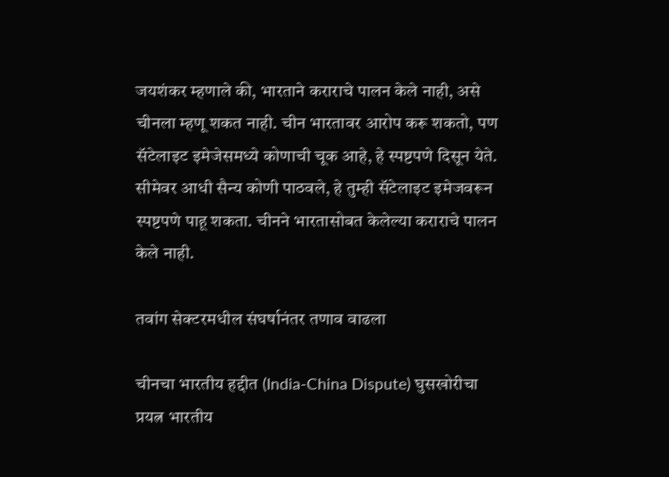जयशंकर म्हणाले की, भारताने कराराचे पालन केले नाही, असे चीनला म्हणू शकत नाही. चीन भारतावर आरोप करू शकतो, पण सॅटेलाइट इमेजेसमध्ये कोणाची चूक आहे, हे स्पष्टपणे दिसून येते. सीमेवर आधी सैन्य कोणी पाठवले, हे तुम्ही सॅटेलाइट इमेजवरून स्पष्टपणे पाहू शकता. चीनने भारतासोबत केलेल्या कराराचे पालन केले नाही.

तवांग सेक्टरमधील संघर्षानंतर तणाव वाढला

चीनचा भारतीय हद्दीत (India-China Dispute) घुसखोरीचा प्रयत्न भारतीय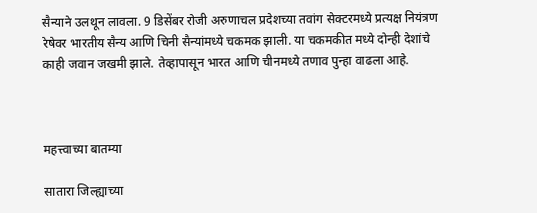सैन्याने उलथून लावला. 9 डिसेंबर रोजी अरुणाचल प्रदेशच्या तवांग सेक्टरमध्ये प्रत्यक्ष नियंत्रण रेषेवर भारतीय सैन्य आणि चिनी सैन्यांमध्ये चकमक झाली. या चकमकीत मध्ये दोन्ही देशांचे काही जवान जखमी झाले. तेव्हापासून भारत आणि चीनमध्ये तणाव पुन्हा वाढला आहे.



महत्त्वाच्या बातम्या

सातारा जिल्ह्याच्या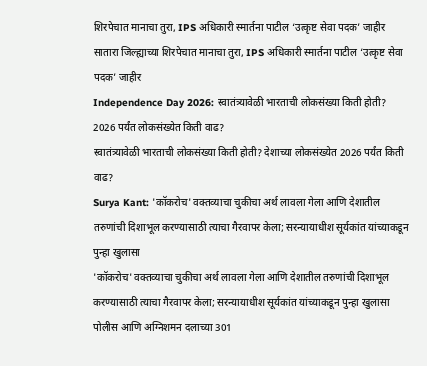शिरपेचात मानाचा तुरा, IPS अधिकारी स्मार्तना पाटील ‘उत्कृष्ट सेवा पदक’ जाहीर
सातारा जिल्ह्याच्या शिरपेचात मानाचा तुरा, IPS अधिकारी स्मार्तना पाटील ‘उत्कृष्ट सेवा पदक’ जाहीर
Independence Day 2026: स्वातंत्र्यावेळी भारताची लोकसंख्या किती होती? 2026 पर्यंत लोकसंख्येत किती वाढ?
स्वातंत्र्यावेळी भारताची लोकसंख्या किती होती? देशाच्या लोकसंख्येत 2026 पर्यंत किती वाढ?
Surya Kant: 'कॉकरोच' वक्तव्याचा चुकीचा अर्थ लावला गेला आणि देशातील तरुणांची दिशाभूल करण्यासाठी त्याचा गैरवापर केला; सरन्यायाधीश सूर्यकांत यांच्याकडून पुन्हा खुलासा
'कॉकरोच' वक्तव्याचा चुकीचा अर्थ लावला गेला आणि देशातील तरुणांची दिशाभूल करण्यासाठी त्याचा गैरवापर केला; सरन्यायाधीश सूर्यकांत यांच्याकडून पुन्हा खुलासा
पोलीस आणि अग्निशमन दलाच्या 301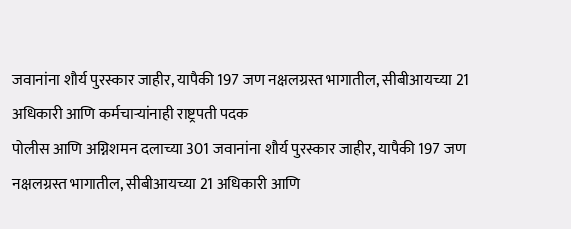जवानांना शौर्य पुरस्कार जाहीर, यापैकी 197 जण नक्षलग्रस्त भागातील, सीबीआयच्या 21 अधिकारी आणि कर्मचाऱ्यांनाही राष्ट्रपती पदक
पोलीस आणि अग्निशमन दलाच्या 301 जवानांना शौर्य पुरस्कार जाहीर, यापैकी 197 जण नक्षलग्रस्त भागातील, सीबीआयच्या 21 अधिकारी आणि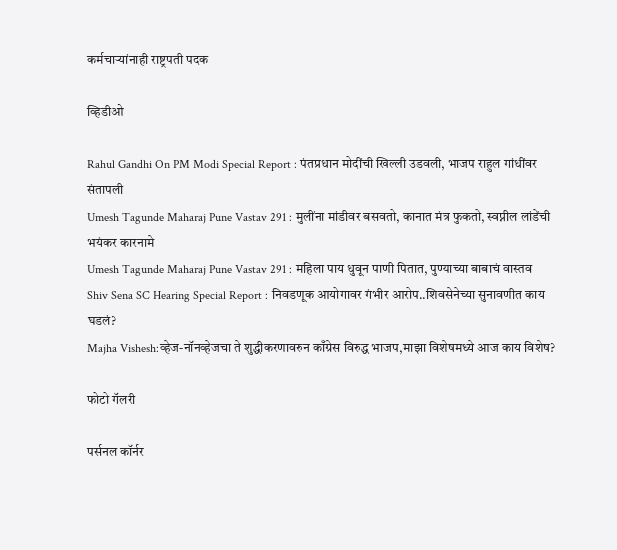कर्मचाऱ्यांनाही राष्ट्रपती पदक

व्हिडीओ

Rahul Gandhi On PM Modi Special Report : पंतप्रधान मोदींची खिल्ली उडवली, भाजप राहुल गांधींवर संतापली
Umesh Tagunde Maharaj Pune Vastav 291 : मुलींना मांडीवर बसवतो, कानात मंत्र फुकतो, स्वप्नील लांडेंची भयंकर कारनामे
Umesh Tagunde Maharaj Pune Vastav 291 : महिला पाय धुवून पाणी पितात, पुण्याच्या बाबाचं वास्तव
Shiv Sena SC Hearing Special Report : निवडणूक आयोगावर गंभीर आरोप..शिवसेनेच्या सुनावणीत काय घडलं?
Majha Vishesh:व्हेज-नॉनव्हेजचा ते शुद्धीकरणावरुन काँग्रेस विरुद्ध भाजप,माझा विशेषमध्ये आज काय विशेष?

फोटो गॅलरी

पर्सनल कॉर्नर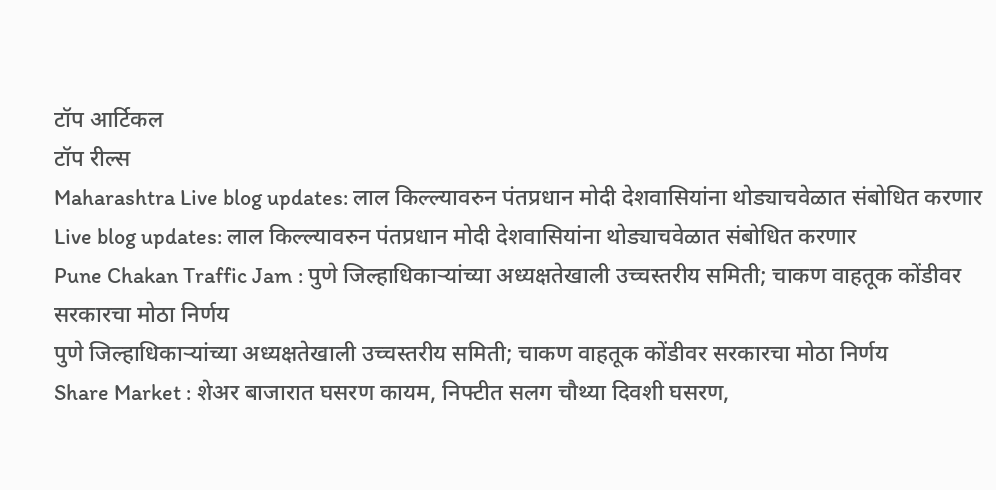टॉप आर्टिकल
टॉप रील्स
Maharashtra Live blog updates: लाल किल्ल्यावरुन पंतप्रधान मोदी देशवासियांना थोड्याचवेळात संबोधित करणार
Live blog updates: लाल किल्ल्यावरुन पंतप्रधान मोदी देशवासियांना थोड्याचवेळात संबोधित करणार
Pune Chakan Traffic Jam : पुणे जिल्हाधिकाऱ्यांच्या अध्यक्षतेखाली उच्चस्तरीय समिती; चाकण वाहतूक कोंडीवर सरकारचा मोठा निर्णय
पुणे जिल्हाधिकाऱ्यांच्या अध्यक्षतेखाली उच्चस्तरीय समिती; चाकण वाहतूक कोंडीवर सरकारचा मोठा निर्णय
Share Market : शेअर बाजारात घसरण कायम, निफ्टीत सलग चौथ्या दिवशी घसरण,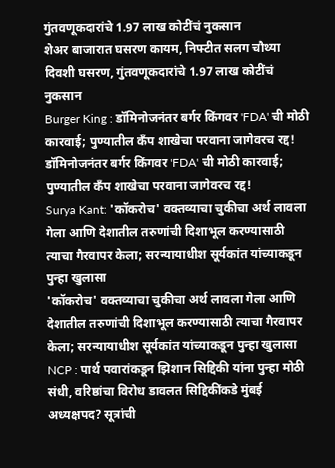गुंतवणूकदारांचे 1.97 लाख कोटींचं नुकसान
शेअर बाजारात घसरण कायम, निफ्टीत सलग चौथ्या दिवशी घसरण, गुंतवणूकदारांचे 1.97 लाख कोटींचं नुकसान
Burger King : डॉमिनोजनंतर बर्गर किंगवर 'FDA' ची मोठी कारवाई; पुण्यातील कँप शाखेचा परवाना जागेवरच रद्द!
डॉमिनोजनंतर बर्गर किंगवर 'FDA' ची मोठी कारवाई; पुण्यातील कँप शाखेचा परवाना जागेवरच रद्द!
Surya Kant: 'कॉकरोच' वक्तव्याचा चुकीचा अर्थ लावला गेला आणि देशातील तरुणांची दिशाभूल करण्यासाठी त्याचा गैरवापर केला; सरन्यायाधीश सूर्यकांत यांच्याकडून पुन्हा खुलासा
'कॉकरोच' वक्तव्याचा चुकीचा अर्थ लावला गेला आणि देशातील तरुणांची दिशाभूल करण्यासाठी त्याचा गैरवापर केला; सरन्यायाधीश सूर्यकांत यांच्याकडून पुन्हा खुलासा
NCP : पार्थ पवारांकडून झिशान सिद्दिकी यांना पुन्हा मोठी संधी, वरिष्ठांचा विरोध डावलत सिद्दिकींकडे मुंबई अध्यक्षपद? सूत्रांची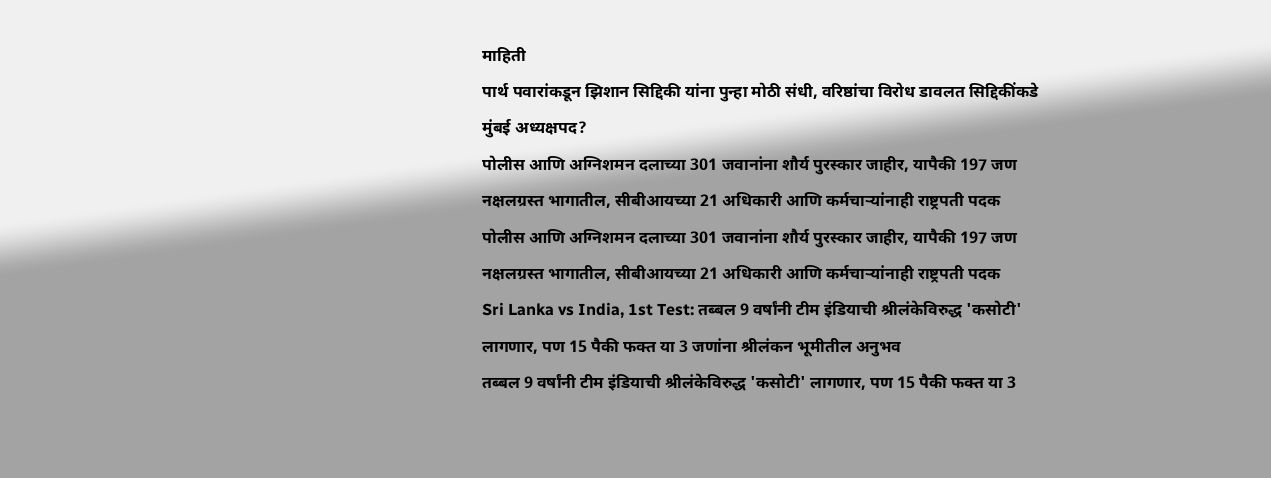माहिती
पार्थ पवारांकडून झिशान सिद्दिकी यांना पुन्हा मोठी संधी, वरिष्ठांचा विरोध डावलत सिद्दिकींकडे मुंबई अध्यक्षपद?
पोलीस आणि अग्निशमन दलाच्या 301 जवानांना शौर्य पुरस्कार जाहीर, यापैकी 197 जण नक्षलग्रस्त भागातील, सीबीआयच्या 21 अधिकारी आणि कर्मचाऱ्यांनाही राष्ट्रपती पदक
पोलीस आणि अग्निशमन दलाच्या 301 जवानांना शौर्य पुरस्कार जाहीर, यापैकी 197 जण नक्षलग्रस्त भागातील, सीबीआयच्या 21 अधिकारी आणि कर्मचाऱ्यांनाही राष्ट्रपती पदक
Sri Lanka vs India, 1st Test: तब्बल 9 वर्षांनी टीम इंडियाची श्रीलंकेविरुद्ध 'कसोटी' लागणार, पण 15 पैकी फक्त या 3 जणांना श्रीलंकन भूमीतील अनुभव
तब्बल 9 वर्षांनी टीम इंडियाची श्रीलंकेविरुद्ध 'कसोटी' लागणार, पण 15 पैकी फक्त या 3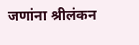जणांना श्रीलंकन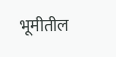भूमीतील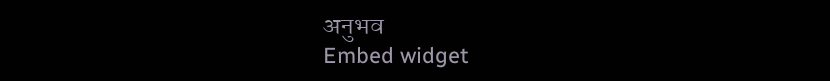अनुभव
Embed widget